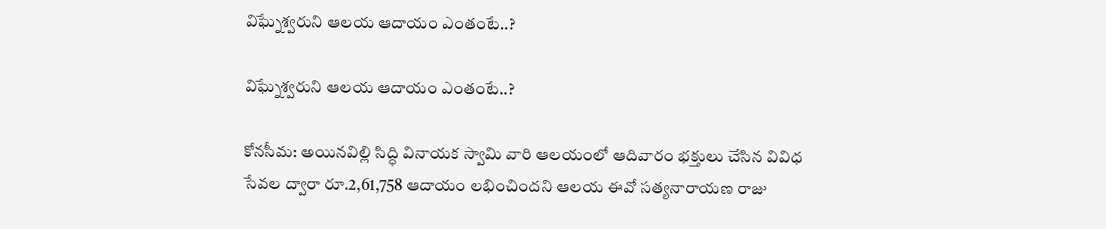విఘ్నేశ్వరుని ఆలయ ఆదాయం ఎంతంటే..?

విఘ్నేశ్వరుని ఆలయ ఆదాయం ఎంతంటే..?

కోనసీమ: అయినవిల్లి సిద్ధి వినాయక స్వామి వారి ఆలయంలో ఆదివారం భక్తులు చేసిన వివిధ సేవల ద్వారా రూ.2,61,758 ఆదాయం లభించిందని ఆలయ ఈవో సత్యనారాయణ రాజు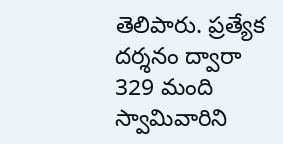తెలిపారు. ప్రత్యేక దర్శనం ద్వారా 329 మంది స్వామివారిని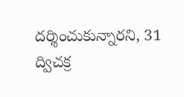దర్శించుకున్నారని, 31 ద్విచక్ర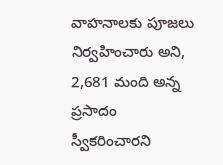వాహనాలకు పూజలు నిర్వహించారు అని, 2,681 మంది అన్న ప్రసాదం స్వీకరించారని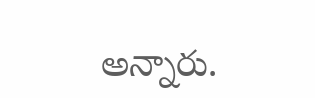అన్నారు.